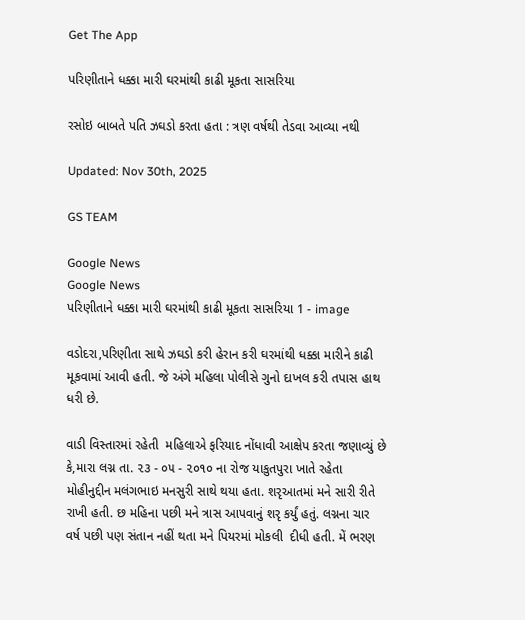Get The App

પરિણીતાને ધક્કા મારી ઘરમાંથી કાઢી મૂકતા સાસરિયા

રસોઇ બાબતે પતિ ઝઘડો કરતા હતા : ત્રણ વર્ષથી તેડવા આવ્યા નથી

Updated: Nov 30th, 2025

GS TEAM

Google News
Google News
પરિણીતાને ધક્કા મારી ઘરમાંથી કાઢી મૂકતા સાસરિયા 1 - image

વડોદરા,પરિણીતા સાથે ઝઘડો કરી હેરાન કરી ઘરમાંથી ધક્કા મારીને કાઢી મૂકવામાં આવી હતી. જે અંગે મહિલા પોલીસે ગુનો દાખલ કરી તપાસ હાથ ધરી છે.

વાડી વિસ્તારમાં રહેતી  મહિલાએ ફરિયાદ નોંધાવી આક્ષેપ કરતા જણાવ્યું છે કે,મારા લગ્ન તા. ૨૩ - ૦૫ - ૨૦૧૦ ના રોજ યાકુતપુરા ખાતે રહેતા મોહીનુદ્દીન મલંગભાઇ મનસુરી સાથે થયા હતા. શરૃઆતમાં મને સારી રીતે રાખી હતી. છ મહિના પછી મને ત્રાસ આપવાનું શરૃ કર્યું હતું. લગ્નના ચાર વર્ષ પછી પણ સંતાન નહીં થતા મને પિયરમાં મોકલી  દીધી હતી. મેં ભરણ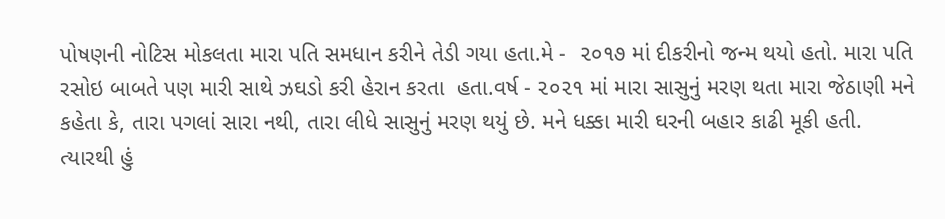પોષણની નોટિસ મોકલતા મારા પતિ સમધાન કરીને તેડી ગયા હતા.મે -  ૨૦૧૭ માં દીકરીનો જન્મ થયો હતો. મારા પતિ રસોઇ બાબતે પણ મારી સાથે ઝઘડો કરી હેરાન કરતા  હતા.વર્ષ - ૨૦૨૧ માં મારા સાસુનું મરણ થતા મારા જેઠાણી મને કહેતા કે, તારા પગલાં સારા નથી, તારા લીધે સાસુનું મરણ થયું છે. મને ધક્કા મારી ઘરની બહાર કાઢી મૂકી હતી. ત્યારથી હું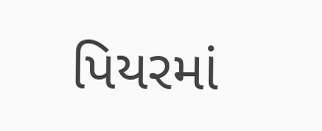પિયરમાં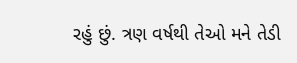રહું છું. ત્રણ વર્ષથી તેઓ મને તેડી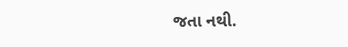જતા નથી.